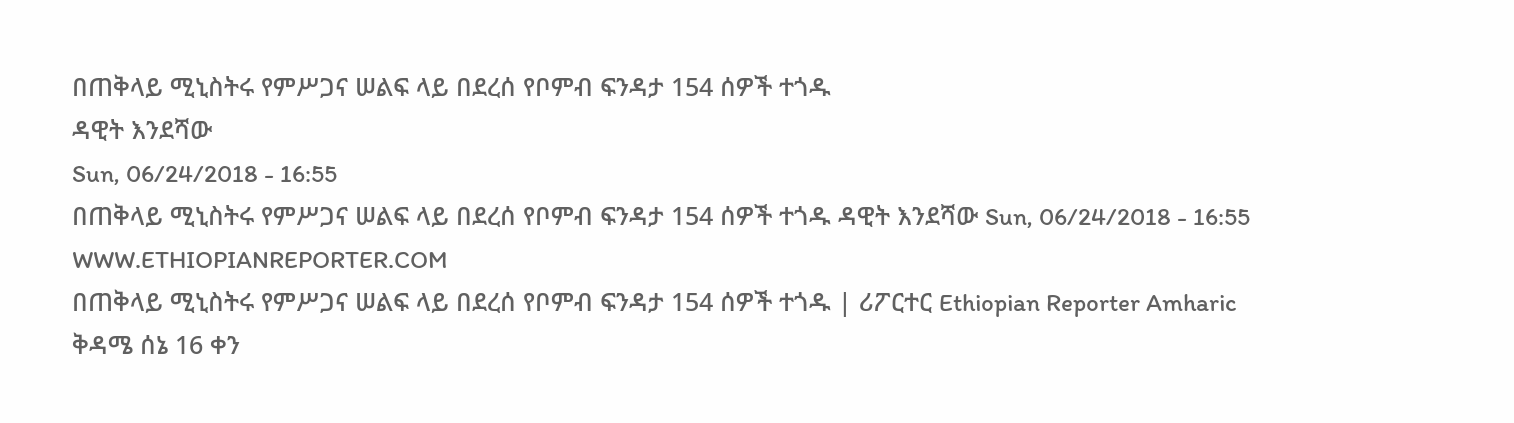በጠቅላይ ሚኒስትሩ የምሥጋና ሠልፍ ላይ በደረሰ የቦምብ ፍንዳታ 154 ሰዎች ተጎዱ
ዳዊት እንደሻው
Sun, 06/24/2018 - 16:55
በጠቅላይ ሚኒስትሩ የምሥጋና ሠልፍ ላይ በደረሰ የቦምብ ፍንዳታ 154 ሰዎች ተጎዱ ዳዊት እንደሻው Sun, 06/24/2018 - 16:55
WWW.ETHIOPIANREPORTER.COM
በጠቅላይ ሚኒስትሩ የምሥጋና ሠልፍ ላይ በደረሰ የቦምብ ፍንዳታ 154 ሰዎች ተጎዱ | ሪፖርተር Ethiopian Reporter Amharic
ቅዳሜ ሰኔ 16 ቀን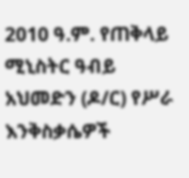2010 ዓ.ም. የጠቅላይ ሚኒስትር ዓብይ አህመድን (ዶ/ር) የሥራ እንቅስቃሴዎች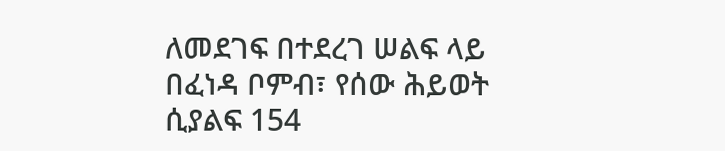ለመደገፍ በተደረገ ሠልፍ ላይ በፈነዳ ቦምብ፣ የሰው ሕይወት ሲያልፍ 154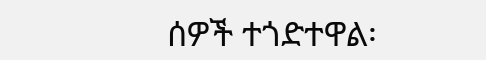ሰዎች ተጎድተዋል፡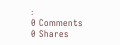፡
0 Comments 0 Shares